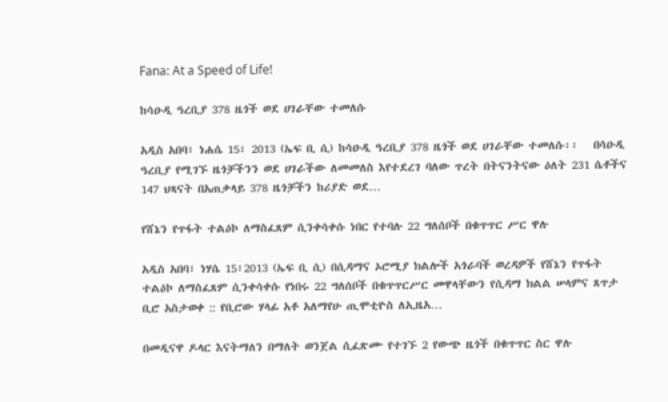Fana: At a Speed of Life!

ከሳዑዲ ዓረቢያ 378 ዜጎች ወደ ሀገራቸው ተመለሱ

አዲስ አበባ፣ ነሐሴ 15፣ 2013 (ኤፍ ቢ ሲ) ከሳዑዲ ዓረቢያ 378 ዜጎች ወደ ሀገራቸው ተመለሱ፡፡   በሳዑዲ ዓረቢያ የሚገኙ ዜጎቻችንን ወደ ሀገራችው ለመመለስ እየተደረገ ባለው ጥረት በትናንትናው ዕለት 231 ሴቶችና 147 ህጻናት በአጠቃላይ 378 ዜጎቻችን ከሪያድ ወደ…

የሸኔን የጥፋት ተልዕኮ ለማስፈጸም ሲንቀሳቀሱ ነበር የተባሉ 22 ግለሰቦች በቁጥጥር ሥር ዋሉ

አዲስ አበባ፣ ነሃሴ 15፣2013 (ኤፍ ቢ ሲ) በሲዳማና ኦሮሚያ ክልሎች አጎራባች ወረዳዎች የሸኔን የጥፋት ተልዕኮ ለማስፈጸም ሲንቀሳቀሱ የነበሩ 22 ግለሰቦች በቁጥጥርሥር መዋላቸውን የሲዳማ ክልል ሠላምና ጸጥታ ቢሮ አስታወቀ :: የቢሮው ሃላፊ አቶ አለማየሁ ጢሞቲዮስ ለኢዜአ…

በመዲናዋ ዶላር እናትማለን በማለት ወንጀል ሲፈጽሙ የተገኙ 2 የውጭ ዜጎች በቁጥጥር ስር ዋሉ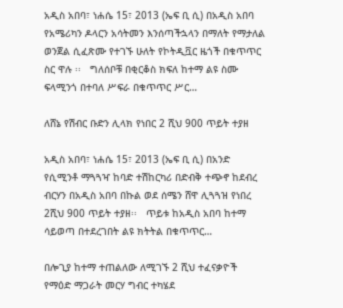አዲስ አበባ፣ ነሐሴ 15፣ 2013 (ኤፍ ቢ ሲ) በአዲስ አበባ የአሜሪካን ዶላርን አሳትመን እንሰጣችኋላን በማለት የማታለል ወንጀል ሲፈጽሙ የተገኙ ሁለት የኮትዲቯር ዜጎች በቁጥጥር ስር ዋሉ ፡፡   ግለሰቦቹ በቂርቆስ ክፍለ ከተማ ልዩ ስሙ ፍላሚንጎ በተባለ ሥፍራ በቁጥጥር ሥር…

ለሸኔ የሽብር ቡድን ሊላክ የነበር 2 ሺህ 900 ጥይት ተያዘ

አዲስ አበባ፣ ነሐሴ 15፣ 2013 (ኤፍ ቢ ሲ) በአንድ የሲሚንቶ ማጓጓዣ ከባድ ተሽከርካሪ በድብቅ ተጭኖ ከደብረ ብርሃን በአዲስ አበባ በኩል ወደ ሰሜን ሸዋ ሊጓጓዝ የነበረ 2ሺህ 900 ጥይት ተያዘ፡፡   ጥይቱ ከአዲስ አበባ ከተማ ሳይወጣ በተደረገበት ልዩ ክትትል በቁጥጥር…

በሎጊያ ከተማ ተጠልለው ለሚገኙ 2 ሺህ ተፈናቃዮች የማዕድ ማጋራት መርሃ ግብር ተካሄደ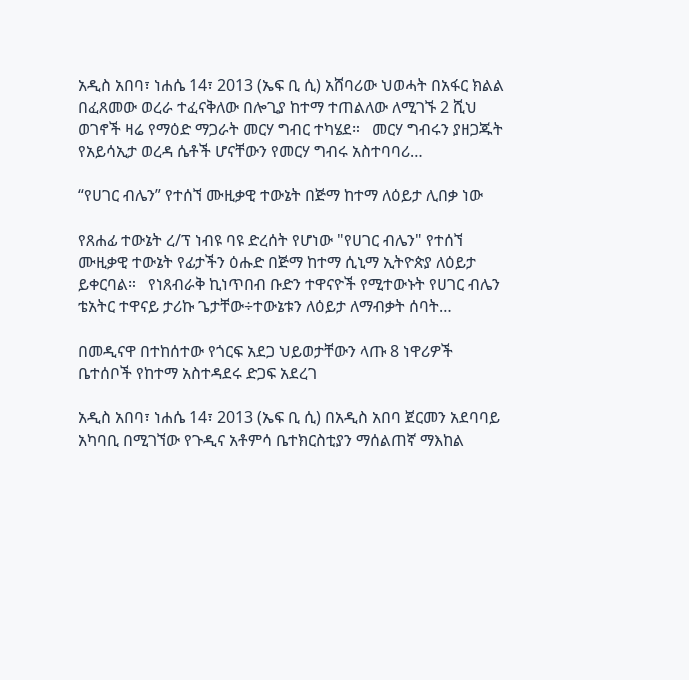አዲስ አበባ፣ ነሐሴ 14፣ 2013 (ኤፍ ቢ ሲ) አሸባሪው ህወሓት በአፋር ክልል በፈጸመው ወረራ ተፈናቅለው በሎጊያ ከተማ ተጠልለው ለሚገኙ 2 ሺህ ወገኖች ዛሬ የማዕድ ማጋራት መርሃ ግብር ተካሄደ።   መርሃ ግብሩን ያዘጋጁት የአይሳኢታ ወረዳ ሴቶች ሆናቸውን የመርሃ ግብሩ አስተባባሪ…

“የሀገር ብሌን” የተሰኘ ሙዚቃዊ ተውኔት በጅማ ከተማ ለዕይታ ሊበቃ ነው

የጸሐፊ ተውኔት ረ/ፕ ነብዩ ባዩ ድረሰት የሆነው "የሀገር ብሌን" የተሰኘ ሙዚቃዊ ተውኔት የፊታችን ዕሑድ በጅማ ከተማ ሲኒማ ኢትዮጵያ ለዕይታ ይቀርባል።   የነጸብራቅ ኪነጥበብ ቡድን ተዋናዮች የሚተውኑት የሀገር ብሌን ቴአትር ተዋናይ ታሪኩ ጌታቸው÷ተውኔቱን ለዕይታ ለማብቃት ሰባት…

በመዲናዋ በተከሰተው የጎርፍ አደጋ ህይወታቸውን ላጡ 8 ነዋሪዎች ቤተሰቦች የከተማ አስተዳደሩ ድጋፍ አደረገ

አዲስ አበባ፣ ነሐሴ 14፣ 2013 (ኤፍ ቢ ሲ) በአዲስ አበባ ጀርመን አደባባይ አካባቢ በሚገኘው የጉዲና አቶምሳ ቤተክርስቲያን ማሰልጠኛ ማእከል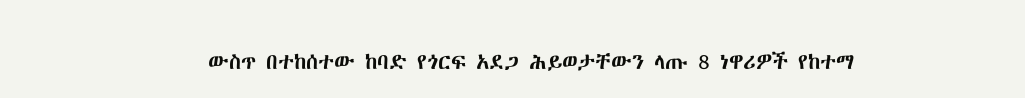ውስጥ በተከሰተው ከባድ የጎርፍ አደጋ ሕይወታቸውን ላጡ 8 ነዋሪዎች የከተማ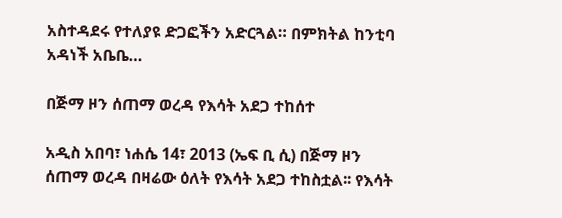አስተዳደሩ የተለያዩ ድጋፎችን አድርጓል። በምክትል ከንቲባ አዳነች አቤቤ…

በጅማ ዞን ሰጠማ ወረዳ የእሳት አደጋ ተከሰተ

አዲስ አበባ፣ ነሐሴ 14፣ 2013 (ኤፍ ቢ ሲ) በጅማ ዞን ሰጠማ ወረዳ በዛሬው ዕለት የእሳት አደጋ ተከስቷል፡፡ የእሳት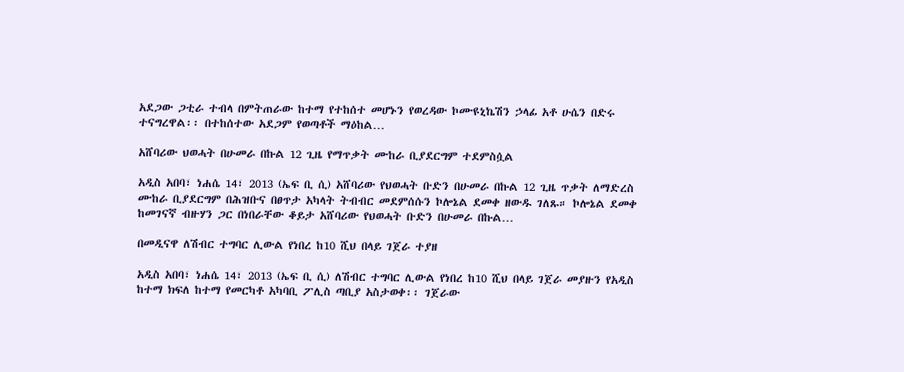አደጋው ጋቲራ ተብላ በምትጠራው ከተማ የተከሰተ መሆኑን የወረዳው ኮሙዩኒኬሽን ኃላፊ አቶ ሁሴን በድሩ ተናግረዋል፡፡ በተከሰተው አደጋም የወጣቶች ማዕከል…

አሸባሪው ህወሓት በሁመራ በኩል 12 ጊዜ የማጥቃት ሙከራ ቢያደርግም ተደምስሷል

አዲስ አበባ፣ ነሐሴ 14፣ 2013 (ኤፍ ቢ ሲ) አሸባሪው የህወሓት ቡድን በሁመራ በኩል 12 ጊዜ ጥቃት ለማድረስ ሙከራ ቢያደርግም በሕዝቡና በፀጥታ አካላት ትብብር መደምሰሱን ኮሎኔል ደመቀ ዘውዱ ገለጹ። ኮሎኔል ደመቀ ከመገናኛ ብዙሃን ጋር በነበራቸው ቆይታ አሸባሪው የህወሓት ቡድን በሁመራ በኩል…

በመዲናዋ ለሽብር ተግባር ሊውል የነበረ ከ10 ሺህ በላይ ገጀራ ተያዘ

አዲስ አበባ፣ ነሐሴ 14፣ 2013 (ኤፍ ቢ ሲ) ለሽብር ተግባር ሊውል የነበረ ከ10 ሺህ በላይ ገጀራ መያዙን የአዲስ ከተማ ክፍለ ከተማ የመርካቶ አካባቢ ፖሊስ ጣቢያ አስታወቀ፡፡ ገጀራው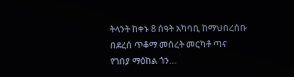ትላንት ከቀኑ 8 ሰዓት አካባቢ ከማህበረሰቡ በደረሰ ጥቆማ መሰረት መርካቶ ጣና የገበያ ማዕከል ጎን…